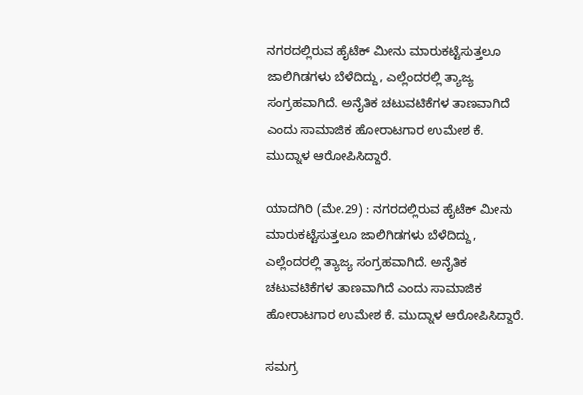ನಗರದಲ್ಲಿರುವ ಹೈಟೆಕ್‌ ಮೀನು ಮಾರುಕಟ್ಟೆಸುತ್ತಲೂ ಜಾಲಿಗಿಡಗಳು ಬೆಳೆದಿದ್ದು, ಎಲ್ಲೆಂದರಲ್ಲಿ ತ್ಯಾಜ್ಯ ಸಂಗ್ರಹವಾಗಿದೆ. ಅನೈತಿಕ ಚಟುವಟಿಕೆಗಳ ತಾಣವಾಗಿದೆ ಎಂದು ಸಾಮಾಜಿಕ ಹೋರಾಟಗಾರ ಉಮೇಶ ಕೆ. ಮುದ್ನಾಳ ಆರೋಪಿಸಿದ್ದಾರೆ.

ಯಾದಗಿರಿ (ಮೇ.29) : ನಗರದಲ್ಲಿರುವ ಹೈಟೆಕ್‌ ಮೀನು ಮಾರುಕಟ್ಟೆಸುತ್ತಲೂ ಜಾಲಿಗಿಡಗಳು ಬೆಳೆದಿದ್ದು, ಎಲ್ಲೆಂದರಲ್ಲಿ ತ್ಯಾಜ್ಯ ಸಂಗ್ರಹವಾಗಿದೆ. ಅನೈತಿಕ ಚಟುವಟಿಕೆಗಳ ತಾಣವಾಗಿದೆ ಎಂದು ಸಾಮಾಜಿಕ ಹೋರಾಟಗಾರ ಉಮೇಶ ಕೆ. ಮುದ್ನಾಳ ಆರೋಪಿಸಿದ್ದಾರೆ.

ಸಮಗ್ರ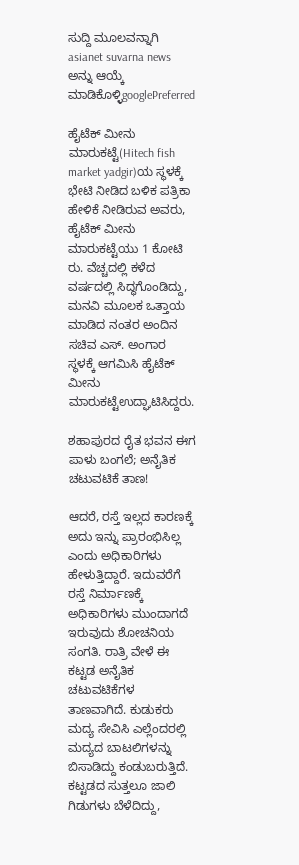ಸುದ್ದಿ ಮೂಲವನ್ನಾಗಿ asianet suvarna news ಅನ್ನು ಆಯ್ಕೆ ಮಾಡಿಕೊಳ್ಳಿgooglePreferred

ಹೈಟೆಕ್‌ ಮೀನು ಮಾರುಕಟ್ಟೆ(Hitech fish market yadgir)ಯ ಸ್ಥಳಕ್ಕೆ ಭೇಟಿ ನೀಡಿದ ಬಳಿಕ ಪತ್ರಿಕಾ ಹೇಳಿಕೆ ನೀಡಿರುವ ಅವರು, ಹೈಟೆಕ್‌ ಮೀನು ಮಾರುಕಟ್ಟೆಯು 1 ಕೋಟಿ ರು. ವೆಚ್ಚದಲ್ಲಿ ಕಳೆದ ವರ್ಷದಲ್ಲಿ ಸಿದ್ಧಗೊಂಡಿದ್ದು, ಮನವಿ ಮೂಲಕ ಒತ್ತಾಯ ಮಾಡಿದ ನಂತರ ಅಂದಿನ ಸಚಿವ ಎಸ್‌. ಅಂಗಾರ ಸ್ಥಳಕ್ಕೆ ಆಗಮಿಸಿ ಹೈಟೆಕ್‌ ಮೀನು ಮಾರುಕಟ್ಟೆಉದ್ಘಾಟಿಸಿದ್ದರು.

ಶಹಾಪುರದ ರೈತ ಭವನ ಈಗ ಪಾಳು ಬಂಗಲೆ; ಅನೈತಿಕ ಚಟುವಟಿಕೆ ತಾಣ!

ಆದರೆ, ರಸ್ತೆ ಇಲ್ಲದ ಕಾರಣಕ್ಕೆ ಅದು ಇನ್ನು ಪ್ರಾರಂಭಿಸಿಲ್ಲ ಎಂದು ಅಧಿಕಾರಿಗಳು ಹೇಳುತ್ತಿದ್ದಾರೆ. ಇದುವರೆಗೆ ರಸ್ತೆ ನಿರ್ಮಾಣಕ್ಕೆ ಅಧಿಕಾರಿಗಳು ಮುಂದಾಗದೆ ಇರುವುದು ಶೋಚನಿಯ ಸಂಗತಿ. ರಾತ್ರಿ ವೇಳೆ ಈ ಕಟ್ಟಡ ಅನೈತಿಕ ಚಟುವಟಿಕೆಗಳ ತಾಣವಾಗಿದೆ. ಕುಡುಕರು ಮದ್ಯ ಸೇವಿಸಿ ಎಲ್ಲೆಂದರಲ್ಲಿ ಮದ್ಯದ ಬಾಟಲಿಗಳನ್ನು ಬಿಸಾಡಿದ್ದು ಕಂಡುಬರುತ್ತಿದೆ. ಕಟ್ಟಡದ ಸುತ್ತಲೂ ಜಾಲಿ ಗಿಡುಗಳು ಬೆಳೆದಿದ್ದು,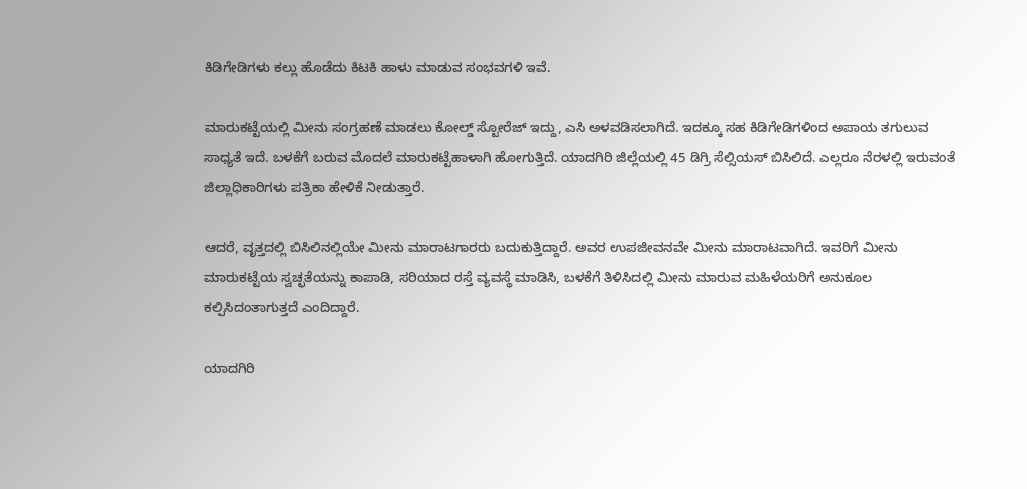ಕಿಡಿಗೇಡಿಗಳು ಕಲ್ಲು ಹೊಡೆದು ಕಿಟಕಿ ಹಾಳು ಮಾಡುವ ಸಂಭವಗಳಿ ಇವೆ.

ಮಾರುಕಟ್ಟೆಯಲ್ಲಿ ಮೀನು ಸಂಗ್ರಹಣೆ ಮಾಡಲು ಕೋಲ್ಡ್‌ ಸ್ಟೋರೆಜ್‌ ಇದ್ದು, ಎಸಿ ಅಳವಡಿಸಲಾಗಿದೆ. ಇದಕ್ಕೂ ಸಹ ಕಿಡಿಗೇಡಿಗಳಿಂದ ಅಪಾಯ ತಗುಲುವ ಸಾಧ್ಯತೆ ಇದೆ. ಬಳಕೆಗೆ ಬರುವ ಮೊದಲೆ ಮಾರುಕಟ್ಟೆಹಾಳಾಗಿ ಹೋಗುತ್ತಿದೆ. ಯಾದಗಿರಿ ಜಿಲ್ಲೆಯಲ್ಲಿ 45 ಡಿಗ್ರಿ ಸೆಲ್ಸಿಯಸ್‌ ಬಿಸಿಲಿದೆ. ಎಲ್ಲರೂ ನೆರಳಲ್ಲಿ ಇರುವಂತೆ ಜಿಲ್ಲಾಧಿಕಾರಿಗಳು ಪತ್ರಿಕಾ ಹೇಳಿಕೆ ನೀಡುತ್ತಾರೆ.

ಆದರೆ, ವೃತ್ತದಲ್ಲಿ ಬಿಸಿಲಿನಲ್ಲಿಯೇ ಮೀನು ಮಾರಾಟಗಾರರು ಬದುಕುತ್ತಿದ್ದಾರೆ. ಅವರ ಉಪಜೀವನವೇ ಮೀನು ಮಾರಾಟವಾಗಿದೆ. ಇವರಿಗೆ ಮೀನು ಮಾರುಕಟ್ಟೆಯ ಸ್ವಚ್ಛತೆಯನ್ನು ಕಾಪಾಡಿ, ಸರಿಯಾದ ರಸ್ತೆ ವ್ಯವಸ್ಥೆ ಮಾಡಿಸಿ, ಬಳಕೆಗೆ ತಿಳಿಸಿದಲ್ಲಿ ಮೀನು ಮಾರುವ ಮಹಿಳೆಯರಿಗೆ ಅನುಕೂಲ ಕಲ್ಪಿಸಿದಂತಾಗುತ್ತದೆ ಎಂದಿದ್ದಾರೆ.

ಯಾದಗಿರಿ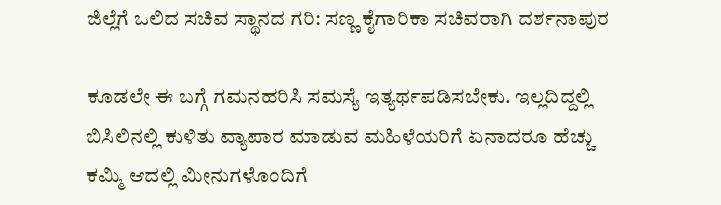ಜಿಲ್ಲೆಗೆ ಒಲಿದ ಸಚಿವ ಸ್ಥಾನದ ಗರಿ: ಸಣ್ಣ ಕೈಗಾರಿಕಾ ಸಚಿವರಾಗಿ ದರ್ಶನಾಪುರ

ಕೂಡಲೇ ಈ ಬಗ್ಗೆ ಗಮನಹರಿಸಿ ಸಮಸ್ಯೆ ಇತ್ಯರ್ಥಪಡಿಸಬೇಕು. ಇಲ್ಲದಿದ್ದಲ್ಲಿ ಬಿಸಿಲಿನಲ್ಲಿ ಕುಳಿತು ವ್ಯಾಪಾರ ಮಾಡುವ ಮಹಿಳೆಯರಿಗೆ ಏನಾದರೂ ಹೆಚ್ಚು ಕಮ್ಮಿ ಆದಲ್ಲಿ ಮೀನುಗಳೊಂದಿಗೆ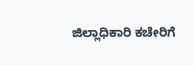ಜಿಲ್ಲಾಧಿಕಾರಿ ಕಚೇರಿಗೆ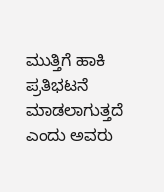ಮುತ್ತಿಗೆ ಹಾಕಿ ಪ್ರತಿಭಟನೆ ಮಾಡಲಾಗುತ್ತದೆ ಎಂದು ಅವರು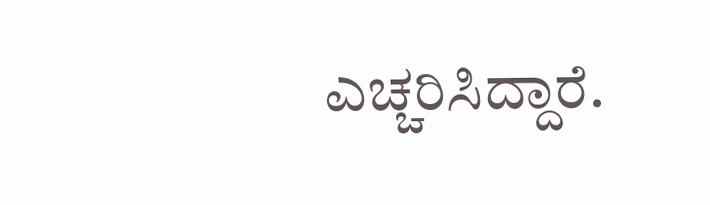ಎಚ್ಚರಿಸಿದ್ದಾರೆ.